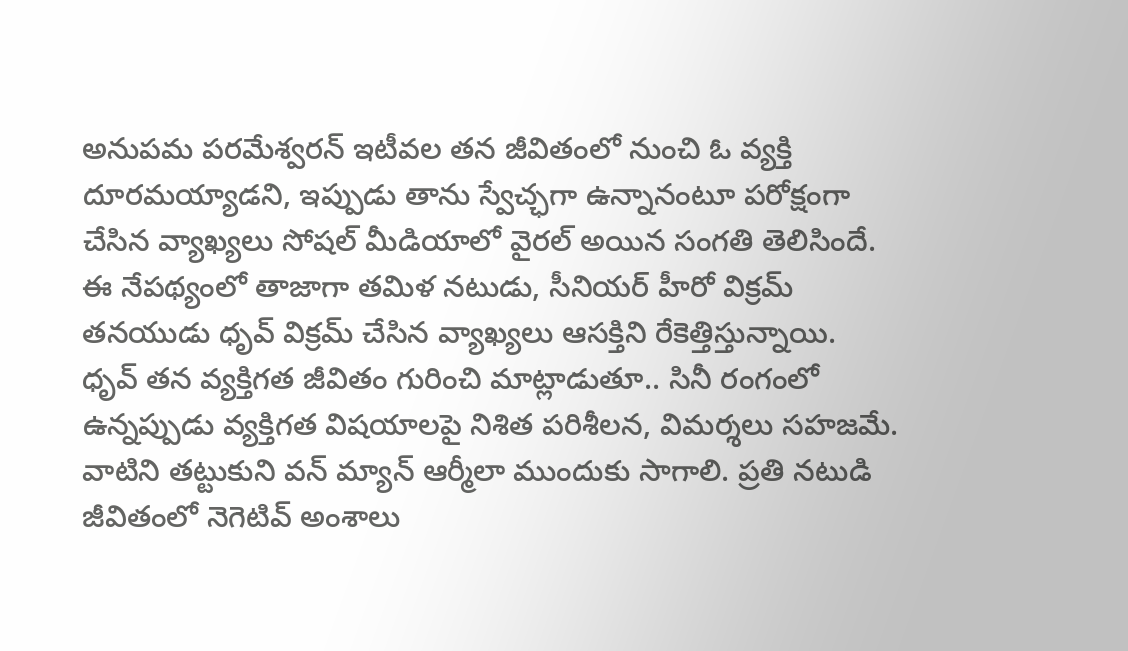అనుపమ పరమేశ్వరన్ ఇటీవల తన జీవితంలో నుంచి ఓ వ్యక్తి దూరమయ్యాడని, ఇప్పుడు తాను స్వేచ్ఛగా ఉన్నానంటూ పరోక్షంగా చేసిన వ్యాఖ్యలు సోషల్ మీడియాలో వైరల్ అయిన సంగతి తెలిసిందే. ఈ నేపథ్యంలో తాజాగా తమిళ నటుడు, సీనియర్ హీరో విక్రమ్ తనయుడు ధృవ్ విక్రమ్ చేసిన వ్యాఖ్యలు ఆసక్తిని రేకెత్తిస్తున్నాయి.
ధృవ్ తన వ్యక్తిగత జీవితం గురించి మాట్లాడుతూ.. సినీ రంగంలో ఉన్నప్పుడు వ్యక్తిగత విషయాలపై నిశిత పరిశీలన, విమర్శలు సహజమే. వాటిని తట్టుకుని వన్ మ్యాన్ ఆర్మీలా ముందుకు సాగాలి. ప్రతి నటుడి జీవితంలో నెగెటివ్ అంశాలు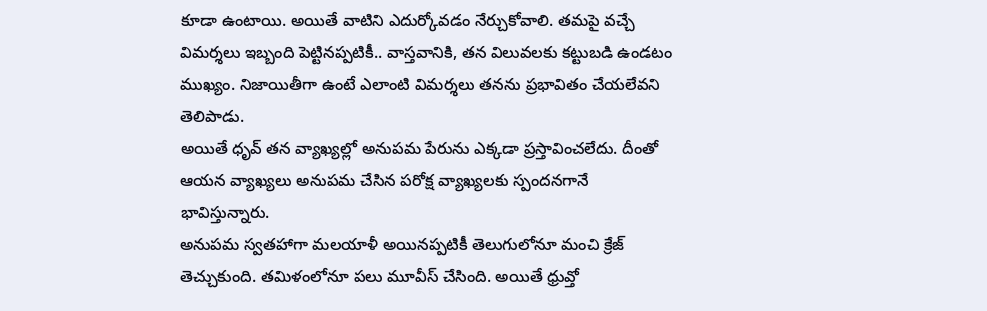కూడా ఉంటాయి. అయితే వాటిని ఎదుర్కోవడం నేర్చుకోవాలి. తమపై వచ్చే విమర్శలు ఇబ్బంది పెట్టినప్పటికీ.. వాస్తవానికి, తన విలువలకు కట్టుబడి ఉండటం ముఖ్యం. నిజాయితీగా ఉంటే ఎలాంటి విమర్శలు తనను ప్రభావితం చేయలేవని తెలిపాడు.
అయితే ధృవ్ తన వ్యాఖ్యల్లో అనుపమ పేరును ఎక్కడా ప్రస్తావించలేదు. దీంతో ఆయన వ్యాఖ్యలు అనుపమ చేసిన పరోక్ష వ్యాఖ్యలకు స్పందనగానే భావిస్తున్నారు.
అనుపమ స్వతహాగా మలయాళీ అయినప్పటికీ తెలుగులోనూ మంచి క్రేజ్ తెచ్చుకుంది. తమిళంలోనూ పలు మూవీస్ చేసింది. అయితే ధ్రువ్తో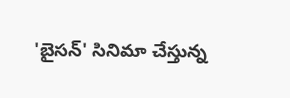'బైసన్' సినిమా చేస్తున్న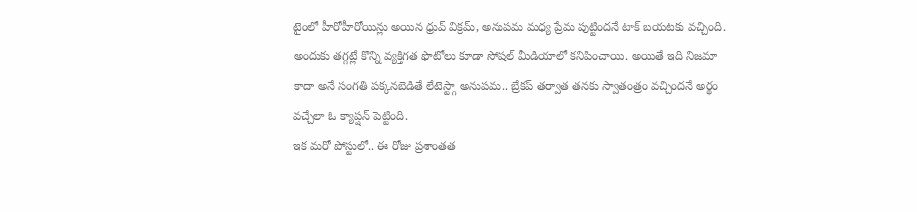టైంలో హీరోహీరోయిన్లు అయిన ధ్రువ్ విక్రమ్, అనుపమ మధ్య ప్రేమ పుట్టిందనే టాక్ బయటకు వచ్చింది. అందుకు తగ్గట్లే కొన్ని వ్యక్తిగత ఫొటోలు కూడా సోషల్ మీడియాలో కనిపించాయి. అయితే ఇది నిజమా కాదా అనే సంగతి పక్కనబెడితే లేటెస్ట్గా అనుపమ.. బ్రేకప్ తర్వాత తనకు స్వాతంత్రం వచ్చిందనే అర్థం వచ్చేలా ఓ క్యాప్షన్ పెట్టింది.
ఇక మరో పోస్టులో.. ఈ రోజు ప్రశాంతత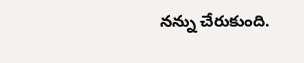నన్ను చేరుకుంది.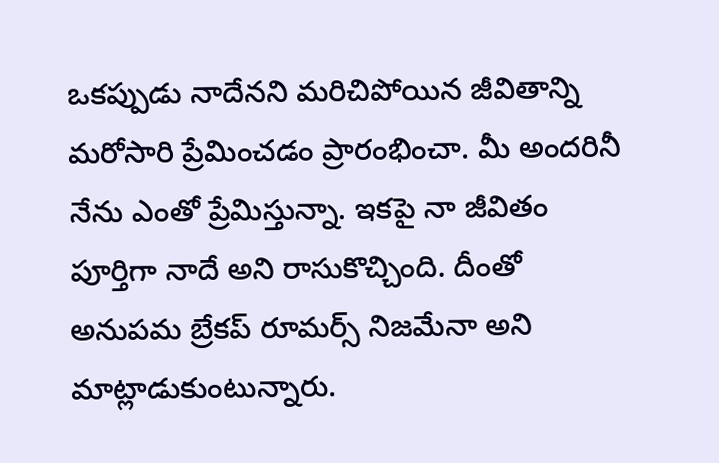ఒకప్పుడు నాదేనని మరిచిపోయిన జీవితాన్ని మరోసారి ప్రేమించడం ప్రారంభించా. మీ అందరినీ నేను ఎంతో ప్రేమిస్తున్నా. ఇకపై నా జీవితం పూర్తిగా నాదే అని రాసుకొచ్చింది. దీంతో అనుపమ బ్రేకప్ రూమర్స్ నిజమేనా అని మాట్లాడుకుంటున్నారు.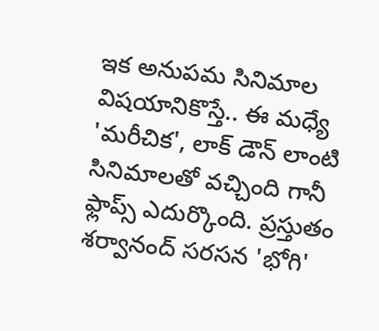ఇక అనుపమ సినిమాల విషయానికొస్తే.. ఈ మధ్యే 'మరీచిక', లాక్ డౌన్ లాంటి సినిమాలతో వచ్చింది గానీ ఫ్లాప్స్ ఎదుర్కొంది. ప్రస్తుతం శర్వానంద్ సరసన 'భోగి'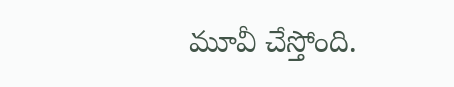మూవీ చేస్తోంది.